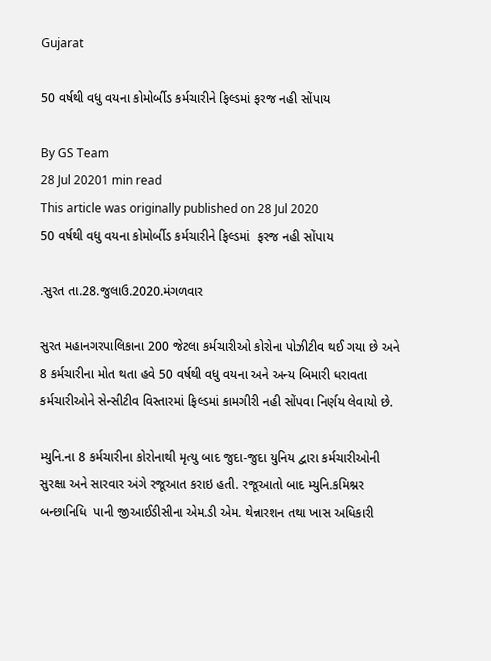Gujarat

50 વર્ષથી વધુ વયના કોમોર્બીડ કર્મચારીને ફિલ્ડમાં ફરજ નહી સોંપાય

By GS Team
28 Jul 20201 min read
This article was originally published on 28 Jul 2020
50 વર્ષથી વધુ વયના કોમોર્બીડ કર્મચારીને ફિલ્ડમાં  ફરજ નહી સોંપાય

.સુરત તા.28.જુલાઉ.2020.મંગળવાર

સુરત મહાનગરપાલિકાના 200 જેટલા કર્મચારીઓ કોરોના પોઝીટીવ થઈ ગયા છે અને 8 કર્મચારીના મોત થતા હવે 50 વર્ષથી વધુ વયના અને અન્ય બિમારી ધરાવતા કર્મચારીઓને સેન્સીટીવ વિસ્તારમાં ફિલ્ડમાં કામગીરી નહી સોંપવા નિર્ણય લેવાયો છે.

મ્યુનિ.ના 8 કર્મચારીના કોરોનાથી મૃત્યુ બાદ જુદા-જુદા યુનિય દ્વારા કર્મચારીઓની સુરક્ષા અને સારવાર અંગે રજૂઆત કરાઇ હતી. રજૂઆતો બાદ મ્યુનિ.કમિશ્નર બન્છાનિધિ  પાની જીઆઈડીસીના એમ.ડી એમ. થેન્નારશન તથા ખાસ અધિકારી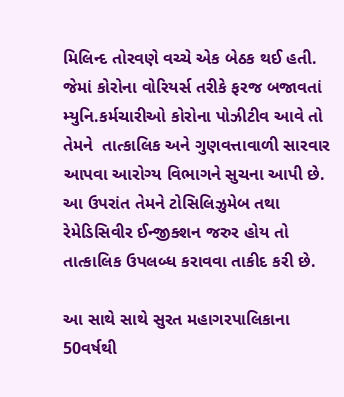મિલિન્દ તોરવણે વચ્ચે એક બેઠક થઈ હતી.  જેમાં કોરોના વોરિયર્સ તરીકે ફરજ બજાવતાં મ્યુનિ.કર્મચારીઓ કોરોના પોઝીટીવ આવે તો તેમને  તાત્કાલિક અને ગુણવત્તાવાળી સારવાર આપવા આરોગ્ય વિભાગને સુચના આપી છે.  આ ઉપરાંત તેમને ટોસિલિઝુમેબ તથા રેમેડિસિવીર ઈન્જીક્શન જરુર હોય તો તાત્કાલિક ઉપલબ્ધ કરાવવા તાકીદ કરી છે.

આ સાથે સાથે સુરત મહાગરપાલિકાના 50વર્ષથી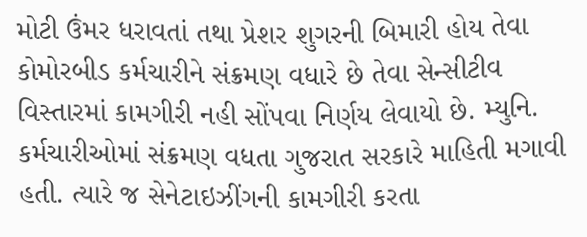મોટી ઉંમર ધરાવતાં તથા પ્રેશર શુગરની બિમારી હોય તેવા કોમોરબીડ કર્મચારીને સંક્રમણ વધારે છે તેવા સેન્સીટીવ વિસ્તારમાં કામગીરી નહી સોંપવા નિર્ણય લેવાયો છે. મ્યુનિ. કર્મચારીઓમાં સંક્રમણ વધતા ગુજરાત સરકારે માહિતી મગાવી હતી. ત્યારે જ સેનેટાઇઝીંગની કામગીરી કરતા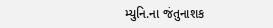મ્યુનિ.ના જંતુનાશક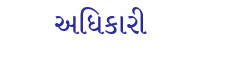અધિકારી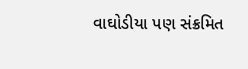વાઘોડીયા પણ સંક્રમિત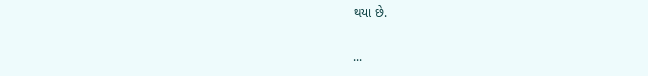થયા છે.

...